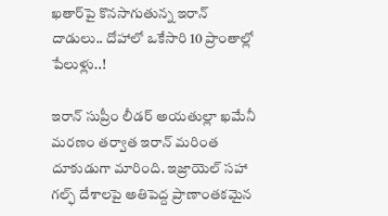ఖతార్‌పై కొనసాగుతున్న ఇరాన్‌ దాడులు.. దోహాలో ఒకేసారి 10 ప్రాంతాల్లో పేలుళ్లు..!

ఇరాన్ సుప్రీం లీడర్ అయతుల్లా ఖమేనీ మరణం తర్వాత ఇరాన్ మరింత దూకుడుగా మారింది. ఇజ్రాయెల్ సహా గల్ఫ్ దేశాలపై అతిపెద్ద ప్రాణాంతకమైన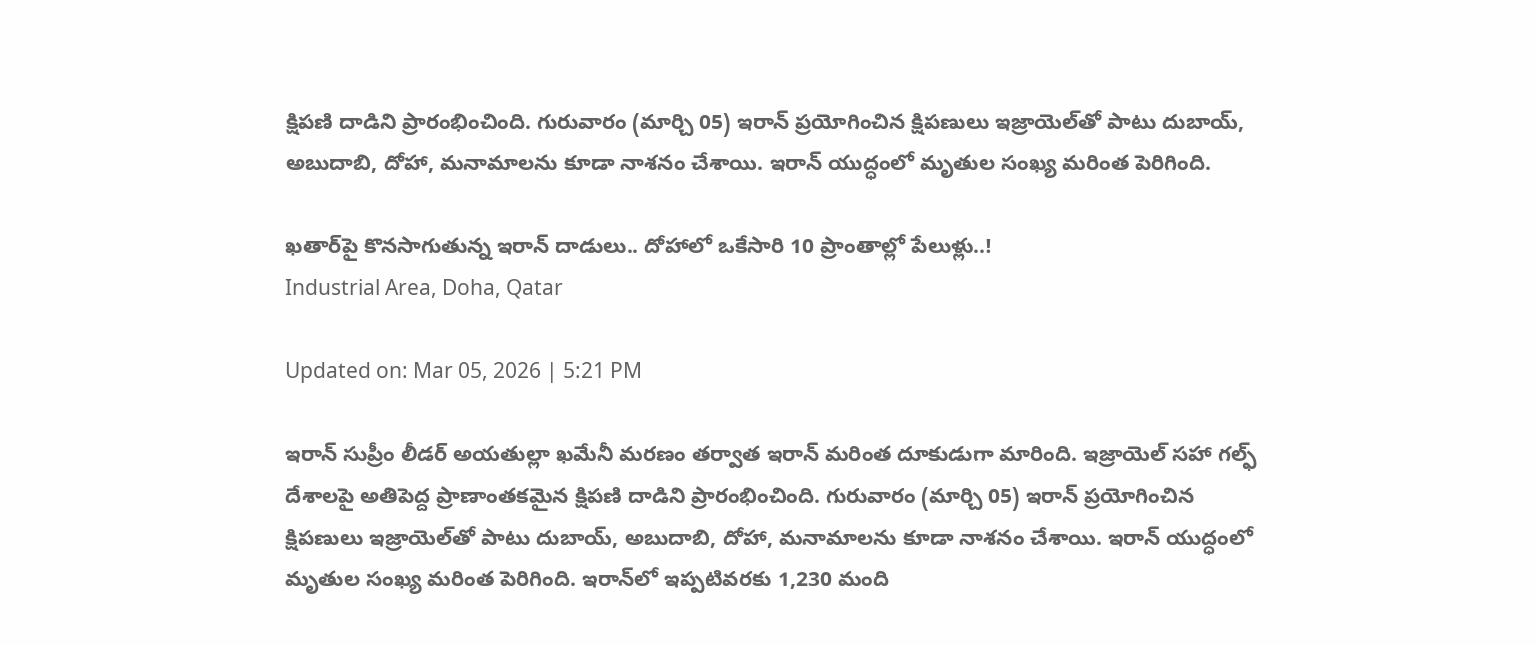క్షిపణి దాడిని ప్రారంభించింది. గురువారం (మార్చి 05) ఇరాన్ ప్రయోగించిన క్షిపణులు ఇజ్రాయెల్‌తో పాటు దుబాయ్, అబుదాబి, దోహా, మనామాలను కూడా నాశనం చేశాయి. ఇరాన్‌ యుద్ధంలో మృతుల సంఖ్య మరింత పెరిగింది.

ఖతార్‌పై కొనసాగుతున్న ఇరాన్‌ దాడులు.. దోహాలో ఒకేసారి 10 ప్రాంతాల్లో పేలుళ్లు..!
Industrial Area, Doha, Qatar

Updated on: Mar 05, 2026 | 5:21 PM

ఇరాన్ సుప్రీం లీడర్ అయతుల్లా ఖమేనీ మరణం తర్వాత ఇరాన్ మరింత దూకుడుగా మారింది. ఇజ్రాయెల్ సహా గల్ఫ్ దేశాలపై అతిపెద్ద ప్రాణాంతకమైన క్షిపణి దాడిని ప్రారంభించింది. గురువారం (మార్చి 05) ఇరాన్ ప్రయోగించిన క్షిపణులు ఇజ్రాయెల్‌తో పాటు దుబాయ్, అబుదాబి, దోహా, మనామాలను కూడా నాశనం చేశాయి. ఇరాన్‌ యుద్ధంలో మృతుల సంఖ్య మరింత పెరిగింది. ఇరాన్‌లో ఇప్పటివరకు 1,230 మంది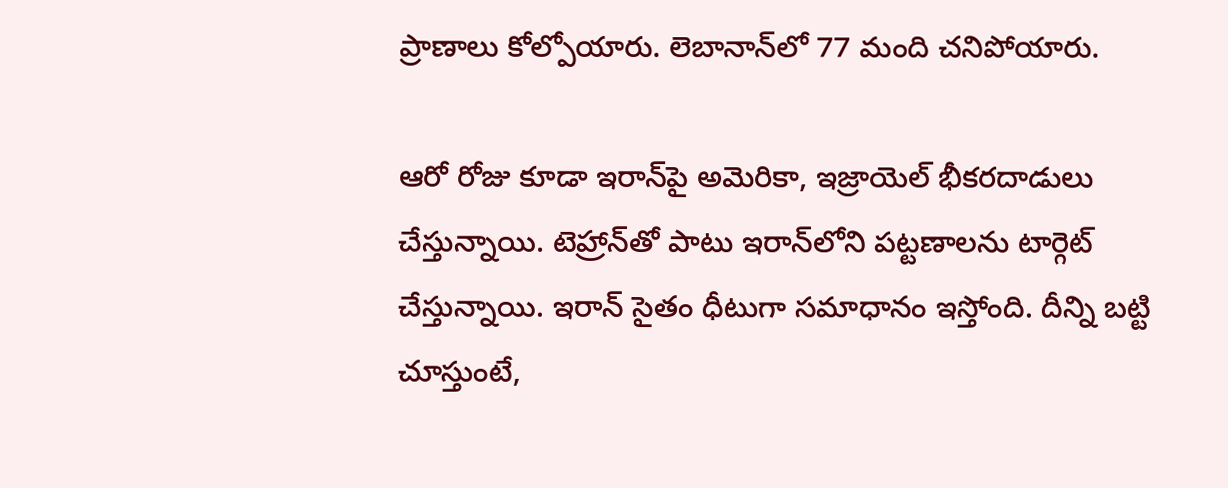ప్రాణాలు కోల్పోయారు. లెబానాన్‌లో 77 మంది చనిపోయారు.

ఆరో రోజు కూడా ఇరాన్‌పై అమెరికా, ఇజ్రాయెల్‌ భీకరదాడులు చేస్తున్నాయి. టెహ్రాన్‌తో పాటు ఇరాన్‌‌లోని పట్టణాలను టార్గెట్‌ చేస్తున్నాయి. ఇరాన్‌ సైతం ధీటుగా సమాధానం ఇస్తోంది. దీన్ని బట్టి చూస్తుంటే,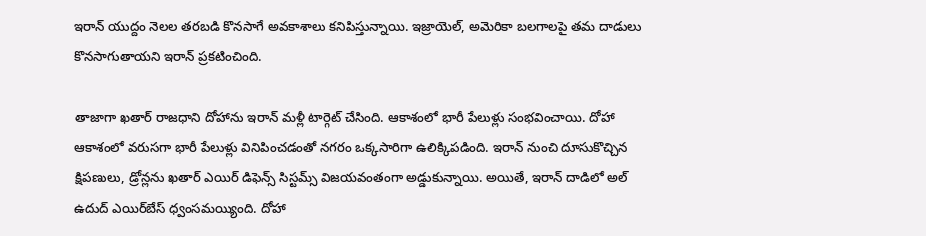ఇరాన్ యుద్దం నెలల తరబడి కొనసాగే అవకాశాలు కనిపిస్తున్నాయి. ఇజ్రాయెల్‌, అమెరికా బలగాలపై తమ దాడులు కొనసాగుతాయని ఇరాన్‌ ప్రకటించింది.

తాజాగా ఖతార్ రాజధాని దోహాను ఇరాన్‌ మళ్లీ టార్గెట్‌ చేసింది. ఆకాశంలో భారీ పేలుళ్లు సంభవించాయి. దోహా ఆకాశంలో వరుసగా భారీ పేలుళ్లు వినిపించడంతో నగరం ఒక్కసారిగా ఉలిక్కిపడింది. ఇరాన్ నుంచి దూసుకొచ్చిన క్షిపణులు, డ్రోన్లను ఖతార్ ఎయిర్ డిఫెన్స్ సిస్టమ్స్ విజయవంతంగా అడ్డుకున్నాయి. అయితే, ఇరాన్‌ దాడిలో అల్‌ ఉదుద్‌ ఎయిర్‌బేస్‌ ధ్వంసమయ్యింది. దోహా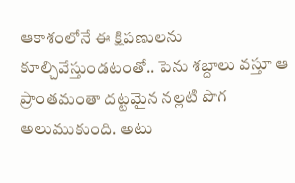ఆకాశంలోనే ఈ క్షిపణులను కూల్చివేస్తుండటంతో.. పెను శబ్దాలు వస్తూ ఆ ప్రాంతమంతా దట్టమైన నల్లటి పొగ అలుముకుంది. అటు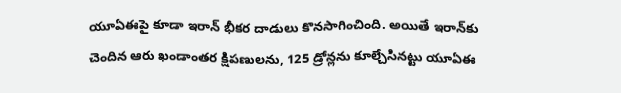యూఏఈపై కూడా ఇరాన్‌ భీకర దాడులు కొనసాగించింది. అయితే ఇరాన్‌కు చెందిన ఆరు ఖండాంతర క్షిపణులను, 125 డ్రోన్లను కూల్చేసినట్టు యూఏఈ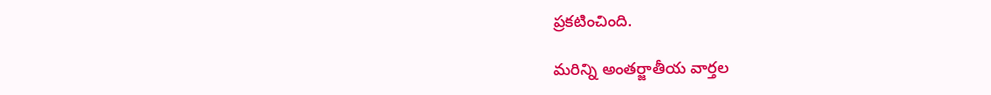ప్రకటించింది.

మరిన్ని అంతర్జాతీయ వార్తల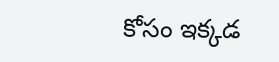కోసం ఇక్కడ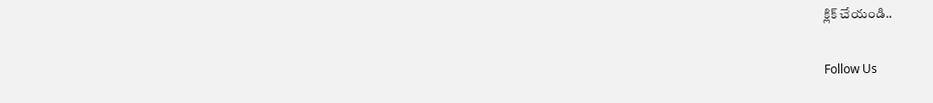క్లిక్ చేయండి..

Follow Us